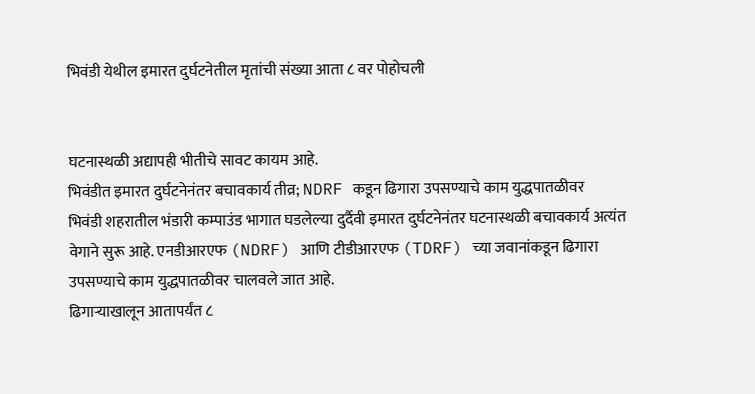भिवंडी येथील इमारत दुर्घटनेतील मृतांची संख्या आता ८ वर पोहोचली


घटनास्थळी अद्यापही भीतीचे सावट कायम आहे.
भिवंडीत इमारत दुर्घटनेनंतर बचावकार्य तीव्र; NDRF कडून ढिगारा उपसण्याचे काम युद्धपातळीवर
भिवंडी शहरातील भंडारी कम्पाउंड भागात घडलेल्या दुर्दैवी इमारत दुर्घटनेनंतर घटनास्थळी बचावकार्य अत्यंत वेगाने सुरू आहे. एनडीआरएफ (NDRF) आणि टीडीआरएफ (TDRF) च्या जवानांकडून ढिगारा उपसण्याचे काम युद्धपातळीवर चालवले जात आहे.
ढिगाऱ्याखालून आतापर्यंत ८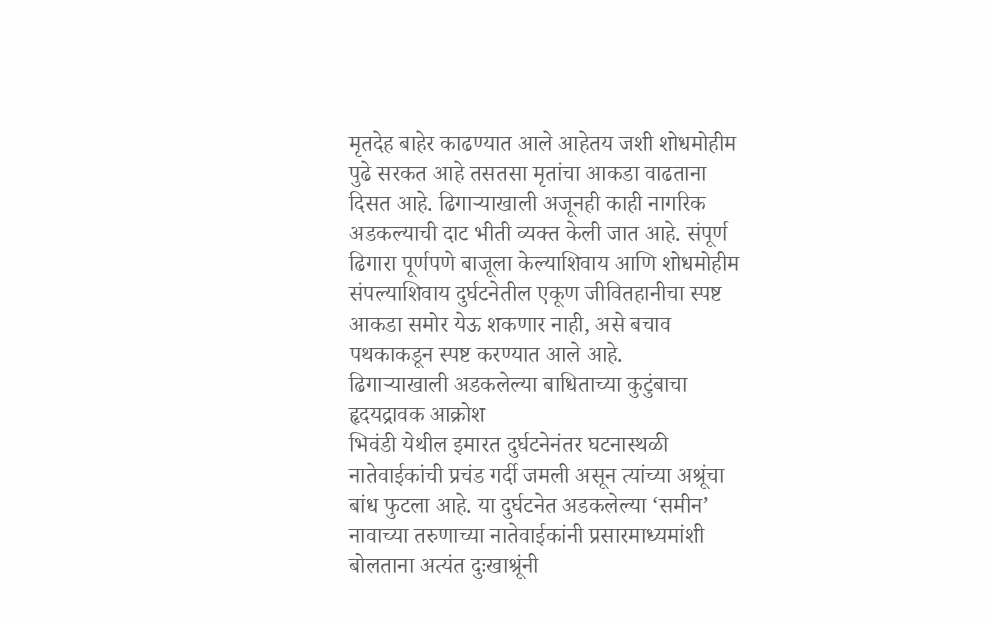मृतदेह बाहेर काढण्यात आले आहेतय जशी शोधमोहीम पुढे सरकत आहे तसतसा मृतांचा आकडा वाढताना दिसत आहे. ढिगाऱ्याखाली अजूनही काही नागरिक अडकल्याची दाट भीती व्यक्त केली जात आहे. संपूर्ण ढिगारा पूर्णपणे बाजूला केल्याशिवाय आणि शोधमोहीम संपल्याशिवाय दुर्घटनेतील एकूण जीवितहानीचा स्पष्ट आकडा समोर येऊ शकणार नाही, असे बचाव पथकाकडून स्पष्ट करण्यात आले आहे.
ढिगाऱ्याखाली अडकलेल्या बाधिताच्या कुटुंबाचा हृदयद्रावक आक्रोश
भिवंडी येथील इमारत दुर्घटनेनंतर घटनास्थळी नातेवाईकांची प्रचंड गर्दी जमली असून त्यांच्या अश्रूंचा बांध फुटला आहे. या दुर्घटनेत अडकलेल्या ‘समीन’ नावाच्या तरुणाच्या नातेवाईकांनी प्रसारमाध्यमांशी बोलताना अत्यंत दुःखाश्रूंनी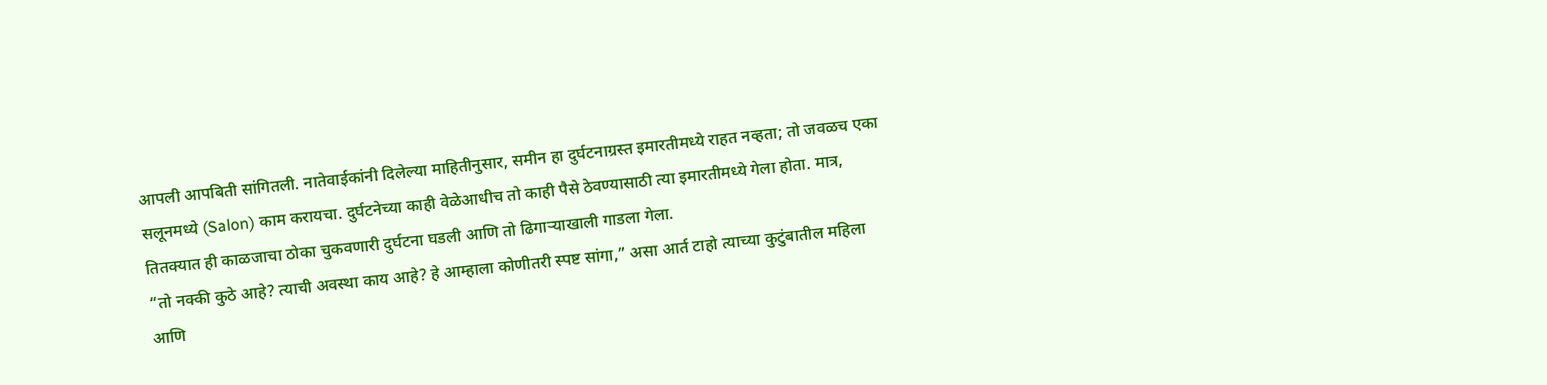आपली आपबिती सांगितली. नातेवाईकांनी दिलेल्या माहितीनुसार, समीन हा दुर्घटनाग्रस्त इमारतीमध्ये राहत नव्हता; तो जवळच एका सलूनमध्ये (Salon) काम करायचा. दुर्घटनेच्या काही वेळेआधीच तो काही पैसे ठेवण्यासाठी त्या इमारतीमध्ये गेला होता. मात्र, तितक्यात ही काळजाचा ठोका चुकवणारी दुर्घटना घडली आणि तो ढिगाऱ्याखाली गाडला गेला.
“तो नक्की कुठे आहे? त्याची अवस्था काय आहे? हे आम्हाला कोणीतरी स्पष्ट सांगा,” असा आर्त टाहो त्याच्या कुटुंबातील महिला आणि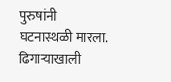पुरुषांनी घटनास्थळी मारला. ढिगाऱ्याखाली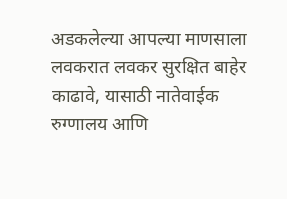अडकलेल्या आपल्या माणसाला लवकरात लवकर सुरक्षित बाहेर काढावे, यासाठी नातेवाईक रुग्णालय आणि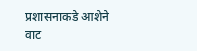प्रशासनाकडे आशेने वाट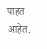पाहत आहेत.